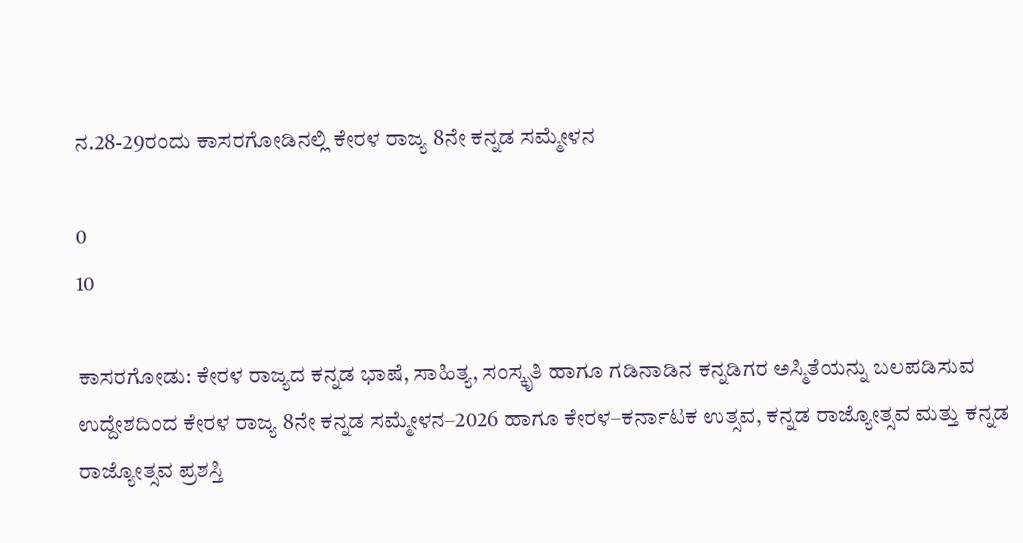ನ.28-29ರಂದು ಕಾಸರಗೋಡಿನಲ್ಲಿ ಕೇರಳ ರಾಜ್ಯ 8ನೇ ಕನ್ನಡ ಸಮ್ಮೇಳನ

0
10

ಕಾಸರಗೋಡು: ಕೇರಳ ರಾಜ್ಯದ ಕನ್ನಡ ಭಾಷೆ, ಸಾಹಿತ್ಯ, ಸಂಸ್ಕೃತಿ ಹಾಗೂ ಗಡಿನಾಡಿನ ಕನ್ನಡಿಗರ ಅಸ್ಮಿತೆಯನ್ನು ಬಲಪಡಿಸುವ ಉದ್ದೇಶದಿಂದ ಕೇರಳ ರಾಜ್ಯ 8ನೇ ಕನ್ನಡ ಸಮ್ಮೇಳನ–2026 ಹಾಗೂ ಕೇರಳ–ಕರ್ನಾಟಕ ಉತ್ಸವ, ಕನ್ನಡ ರಾಜ್ಯೋತ್ಸವ ಮತ್ತು ಕನ್ನಡ ರಾಜ್ಯೋತ್ಸವ ಪ್ರಶಸ್ತಿ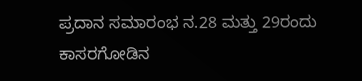ಪ್ರದಾನ ಸಮಾರಂಭ ನ.28 ಮತ್ತು 29ರಂದು ಕಾಸರಗೋಡಿನ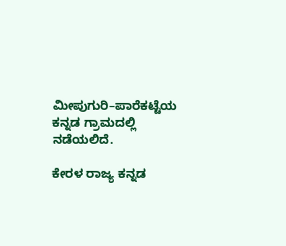ಮೀಪುಗುರಿ–ಪಾರೆಕಟ್ಟೆಯ ಕನ್ನಡ ಗ್ರಾಮದಲ್ಲಿ ನಡೆಯಲಿದೆ.

ಕೇರಳ ರಾಜ್ಯ ಕನ್ನಡ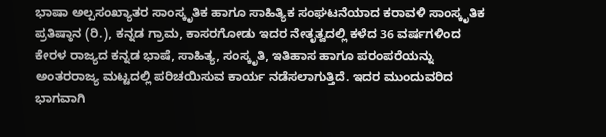ಭಾಷಾ ಅಲ್ಪಸಂಖ್ಯಾತರ ಸಾಂಸ್ಕೃತಿಕ ಹಾಗೂ ಸಾಹಿತ್ಯಿಕ ಸಂಘಟನೆಯಾದ ಕರಾವಳಿ ಸಾಂಸ್ಕೃತಿಕ ಪ್ರತಿಷ್ಠಾನ (ರಿ.), ಕನ್ನಡ ಗ್ರಾಮ, ಕಾಸರಗೋಡು ಇದರ ನೇತೃತ್ವದಲ್ಲಿ ಕಳೆದ 36 ವರ್ಷಗಳಿಂದ ಕೇರಳ ರಾಜ್ಯದ ಕನ್ನಡ ಭಾಷೆ, ಸಾಹಿತ್ಯ, ಸಂಸ್ಕೃತಿ, ಇತಿಹಾಸ ಹಾಗೂ ಪರಂಪರೆಯನ್ನು ಅಂತರರಾಜ್ಯ ಮಟ್ಟದಲ್ಲಿ ಪರಿಚಯಿಸುವ ಕಾರ್ಯ ನಡೆಸಲಾಗುತ್ತಿದೆ. ಇದರ ಮುಂದುವರಿದ ಭಾಗವಾಗಿ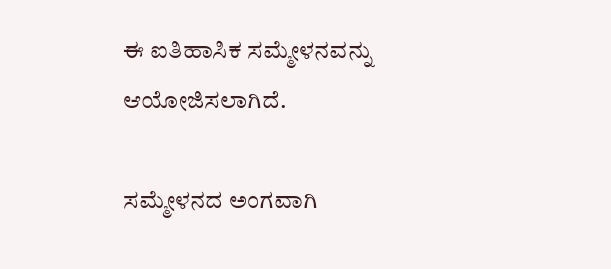ಈ ಐತಿಹಾಸಿಕ ಸಮ್ಮೇಳನವನ್ನು ಆಯೋಜಿಸಲಾಗಿದೆ.

ಸಮ್ಮೇಳನದ ಅಂಗವಾಗಿ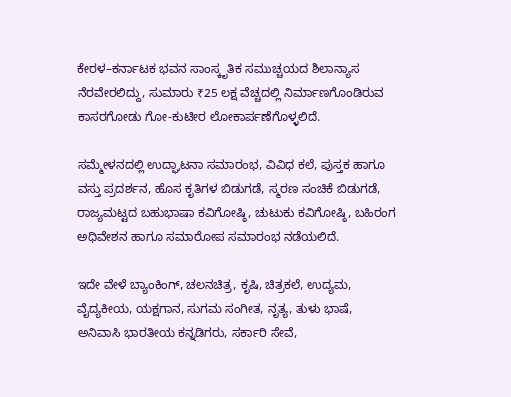ಕೇರಳ–ಕರ್ನಾಟಕ ಭವನ ಸಾಂಸ್ಕೃತಿಕ ಸಮುಚ್ಚಯದ ಶಿಲಾನ್ಯಾಸ ನೆರವೇರಲಿದ್ದು, ಸುಮಾರು ₹25 ಲಕ್ಷ ವೆಚ್ಚದಲ್ಲಿ ನಿರ್ಮಾಣಗೊಂಡಿರುವ ಕಾಸರಗೋಡು ಗೋ-ಕುಟೀರ ಲೋಕಾರ್ಪಣೆಗೊಳ್ಳಲಿದೆ.

ಸಮ್ಮೇಳನದಲ್ಲಿ ಉದ್ಘಾಟನಾ ಸಮಾರಂಭ, ವಿವಿಧ ಕಲೆ, ಪುಸ್ತಕ ಹಾಗೂ ವಸ್ತು ಪ್ರದರ್ಶನ, ಹೊಸ ಕೃತಿಗಳ ಬಿಡುಗಡೆ, ಸ್ಮರಣ ಸಂಚಿಕೆ ಬಿಡುಗಡೆ, ರಾಜ್ಯಮಟ್ಟದ ಬಹುಭಾಷಾ ಕವಿಗೋಷ್ಠಿ, ಚುಟುಕು ಕವಿಗೋಷ್ಠಿ, ಬಹಿರಂಗ ಅಧಿವೇಶನ ಹಾಗೂ ಸಮಾರೋಪ ಸಮಾರಂಭ ನಡೆಯಲಿದೆ.

ಇದೇ ವೇಳೆ ಬ್ಯಾಂಕಿಂಗ್, ಚಲನಚಿತ್ರ, ಕೃಷಿ, ಚಿತ್ರಕಲೆ, ಉದ್ಯಮ, ವೈದ್ಯಕೀಯ, ಯಕ್ಷಗಾನ, ಸುಗಮ ಸಂಗೀತ, ನೃತ್ಯ, ತುಳು ಭಾಷೆ, ಅನಿವಾಸಿ ಭಾರತೀಯ ಕನ್ನಡಿಗರು, ಸರ್ಕಾರಿ ಸೇವೆ,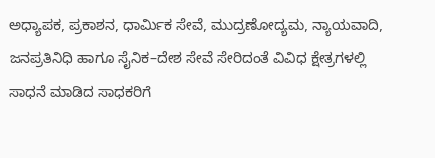ಅಧ್ಯಾಪಕ, ಪ್ರಕಾಶನ, ಧಾರ್ಮಿಕ ಸೇವೆ, ಮುದ್ರಣೋದ್ಯಮ, ನ್ಯಾಯವಾದಿ, ಜನಪ್ರತಿನಿಧಿ ಹಾಗೂ ಸೈನಿಕ–ದೇಶ ಸೇವೆ ಸೇರಿದಂತೆ ವಿವಿಧ ಕ್ಷೇತ್ರಗಳಲ್ಲಿ ಸಾಧನೆ ಮಾಡಿದ ಸಾಧಕರಿಗೆ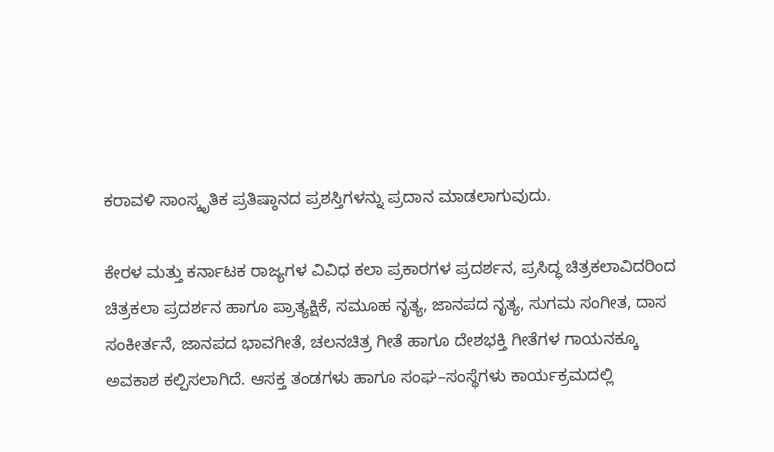ಕರಾವಳಿ ಸಾಂಸ್ಕೃತಿಕ ಪ್ರತಿಷ್ಠಾನದ ಪ್ರಶಸ್ತಿಗಳನ್ನು ಪ್ರದಾನ ಮಾಡಲಾಗುವುದು.

ಕೇರಳ ಮತ್ತು ಕರ್ನಾಟಕ ರಾಜ್ಯಗಳ ವಿವಿಧ ಕಲಾ ಪ್ರಕಾರಗಳ ಪ್ರದರ್ಶನ, ಪ್ರಸಿದ್ಧ ಚಿತ್ರಕಲಾವಿದರಿಂದ ಚಿತ್ರಕಲಾ ಪ್ರದರ್ಶನ ಹಾಗೂ ಪ್ರಾತ್ಯಕ್ಷಿಕೆ, ಸಮೂಹ ನೃತ್ಯ, ಜಾನಪದ ನೃತ್ಯ, ಸುಗಮ ಸಂಗೀತ, ದಾಸ ಸಂಕೀರ್ತನೆ, ಜಾನಪದ ಭಾವಗೀತೆ, ಚಲನಚಿತ್ರ ಗೀತೆ ಹಾಗೂ ದೇಶಭಕ್ತಿ ಗೀತೆಗಳ ಗಾಯನಕ್ಕೂ ಅವಕಾಶ ಕಲ್ಪಿಸಲಾಗಿದೆ. ಆಸಕ್ತ ತಂಡಗಳು ಹಾಗೂ ಸಂಘ–ಸಂಸ್ಥೆಗಳು ಕಾರ್ಯಕ್ರಮದಲ್ಲಿ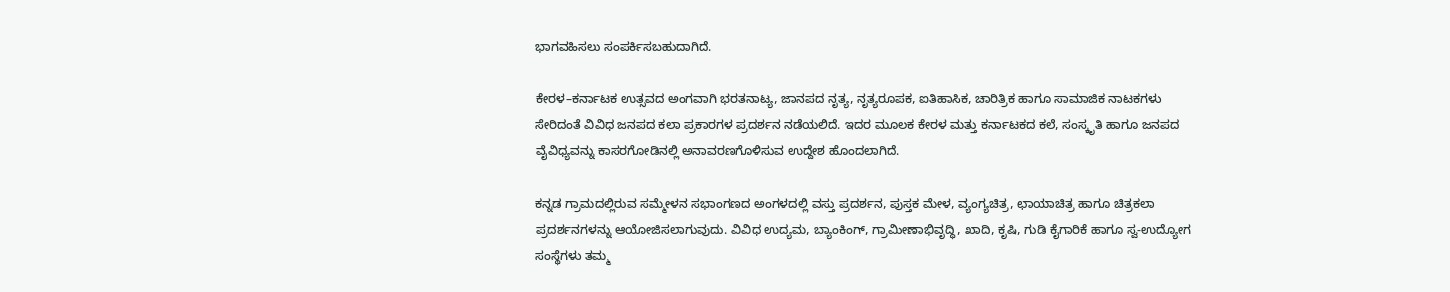ಭಾಗವಹಿಸಲು ಸಂಪರ್ಕಿಸಬಹುದಾಗಿದೆ.

ಕೇರಳ–ಕರ್ನಾಟಕ ಉತ್ಸವದ ಅಂಗವಾಗಿ ಭರತನಾಟ್ಯ, ಜಾನಪದ ನೃತ್ಯ, ನೃತ್ಯರೂಪಕ, ಐತಿಹಾಸಿಕ, ಚಾರಿತ್ರಿಕ ಹಾಗೂ ಸಾಮಾಜಿಕ ನಾಟಕಗಳು ಸೇರಿದಂತೆ ವಿವಿಧ ಜನಪದ ಕಲಾ ಪ್ರಕಾರಗಳ ಪ್ರದರ್ಶನ ನಡೆಯಲಿದೆ. ಇದರ ಮೂಲಕ ಕೇರಳ ಮತ್ತು ಕರ್ನಾಟಕದ ಕಲೆ, ಸಂಸ್ಕೃತಿ ಹಾಗೂ ಜನಪದ ವೈವಿಧ್ಯವನ್ನು ಕಾಸರಗೋಡಿನಲ್ಲಿ ಅನಾವರಣಗೊಳಿಸುವ ಉದ್ದೇಶ ಹೊಂದಲಾಗಿದೆ.

ಕನ್ನಡ ಗ್ರಾಮದಲ್ಲಿರುವ ಸಮ್ಮೇಳನ ಸಭಾಂಗಣದ ಅಂಗಳದಲ್ಲಿ ವಸ್ತು ಪ್ರದರ್ಶನ, ಪುಸ್ತಕ ಮೇಳ, ವ್ಯಂಗ್ಯಚಿತ್ರ, ಛಾಯಾಚಿತ್ರ ಹಾಗೂ ಚಿತ್ರಕಲಾ ಪ್ರದರ್ಶನಗಳನ್ನು ಆಯೋಜಿಸಲಾಗುವುದು. ವಿವಿಧ ಉದ್ಯಮ, ಬ್ಯಾಂಕಿಂಗ್, ಗ್ರಾಮೀಣಾಭಿವೃದ್ಧಿ, ಖಾದಿ, ಕೃಷಿ, ಗುಡಿ ಕೈಗಾರಿಕೆ ಹಾಗೂ ಸ್ವ-ಉದ್ಯೋಗ ಸಂಸ್ಥೆಗಳು ತಮ್ಮ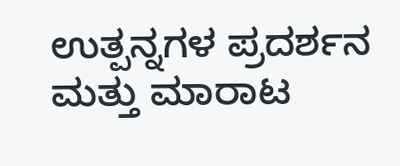ಉತ್ಪನ್ನಗಳ ಪ್ರದರ್ಶನ ಮತ್ತು ಮಾರಾಟ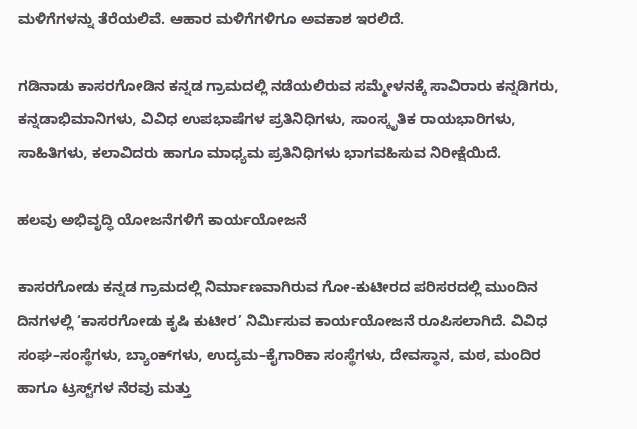ಮಳಿಗೆಗಳನ್ನು ತೆರೆಯಲಿವೆ. ಆಹಾರ ಮಳಿಗೆಗಳಿಗೂ ಅವಕಾಶ ಇರಲಿದೆ.

ಗಡಿನಾಡು ಕಾಸರಗೋಡಿನ ಕನ್ನಡ ಗ್ರಾಮದಲ್ಲಿ ನಡೆಯಲಿರುವ ಸಮ್ಮೇಳನಕ್ಕೆ ಸಾವಿರಾರು ಕನ್ನಡಿಗರು, ಕನ್ನಡಾಭಿಮಾನಿಗಳು, ವಿವಿಧ ಉಪಭಾಷೆಗಳ ಪ್ರತಿನಿಧಿಗಳು, ಸಾಂಸ್ಕೃತಿಕ ರಾಯಭಾರಿಗಳು, ಸಾಹಿತಿಗಳು, ಕಲಾವಿದರು ಹಾಗೂ ಮಾಧ್ಯಮ ಪ್ರತಿನಿಧಿಗಳು ಭಾಗವಹಿಸುವ ನಿರೀಕ್ಷೆಯಿದೆ.

ಹಲವು ಅಭಿವೃದ್ಧಿ ಯೋಜನೆಗಳಿಗೆ ಕಾರ್ಯಯೋಜನೆ

ಕಾಸರಗೋಡು ಕನ್ನಡ ಗ್ರಾಮದಲ್ಲಿ ನಿರ್ಮಾಣವಾಗಿರುವ ಗೋ-ಕುಟೀರದ ಪರಿಸರದಲ್ಲಿ ಮುಂದಿನ ದಿನಗಳಲ್ಲಿ ‘ಕಾಸರಗೋಡು ಕೃಷಿ ಕುಟೀರ’ ನಿರ್ಮಿಸುವ ಕಾರ್ಯಯೋಜನೆ ರೂಪಿಸಲಾಗಿದೆ. ವಿವಿಧ ಸಂಘ–ಸಂಸ್ಥೆಗಳು, ಬ್ಯಾಂಕ್‌ಗಳು, ಉದ್ಯಮ–ಕೈಗಾರಿಕಾ ಸಂಸ್ಥೆಗಳು, ದೇವಸ್ಥಾನ, ಮಠ, ಮಂದಿರ ಹಾಗೂ ಟ್ರಸ್ಟ್‌ಗಳ ನೆರವು ಮತ್ತು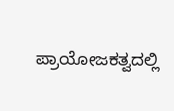ಪ್ರಾಯೋಜಕತ್ವದಲ್ಲಿ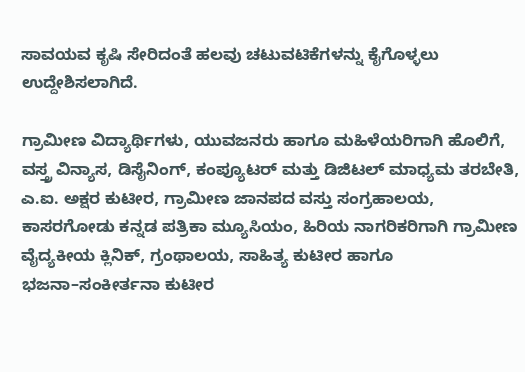ಸಾವಯವ ಕೃಷಿ ಸೇರಿದಂತೆ ಹಲವು ಚಟುವಟಿಕೆಗಳನ್ನು ಕೈಗೊಳ್ಳಲು ಉದ್ದೇಶಿಸಲಾಗಿದೆ.

ಗ್ರಾಮೀಣ ವಿದ್ಯಾರ್ಥಿಗಳು, ಯುವಜನರು ಹಾಗೂ ಮಹಿಳೆಯರಿಗಾಗಿ ಹೊಲಿಗೆ, ವಸ್ತ್ರ ವಿನ್ಯಾಸ, ಡಿಸೈನಿಂಗ್, ಕಂಪ್ಯೂಟರ್ ಮತ್ತು ಡಿಜಿಟಲ್ ಮಾಧ್ಯಮ ತರಬೇತಿ, ಎ.ಐ. ಅಕ್ಷರ ಕುಟೀರ, ಗ್ರಾಮೀಣ ಜಾನಪದ ವಸ್ತು ಸಂಗ್ರಹಾಲಯ, ಕಾಸರಗೋಡು ಕನ್ನಡ ಪತ್ರಿಕಾ ಮ್ಯೂಸಿಯಂ, ಹಿರಿಯ ನಾಗರಿಕರಿಗಾಗಿ ಗ್ರಾಮೀಣ ವೈದ್ಯಕೀಯ ಕ್ಲಿನಿಕ್, ಗ್ರಂಥಾಲಯ, ಸಾಹಿತ್ಯ ಕುಟೀರ ಹಾಗೂ ಭಜನಾ–ಸಂಕೀರ್ತನಾ ಕುಟೀರ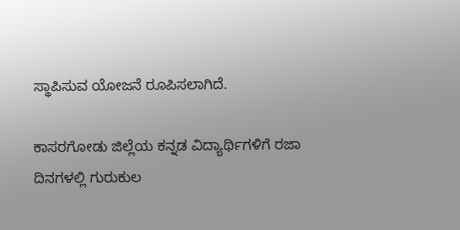ಸ್ಥಾಪಿಸುವ ಯೋಜನೆ ರೂಪಿಸಲಾಗಿದೆ.

ಕಾಸರಗೋಡು ಜಿಲ್ಲೆಯ ಕನ್ನಡ ವಿದ್ಯಾರ್ಥಿಗಳಿಗೆ ರಜಾ ದಿನಗಳಲ್ಲಿ ಗುರುಕುಲ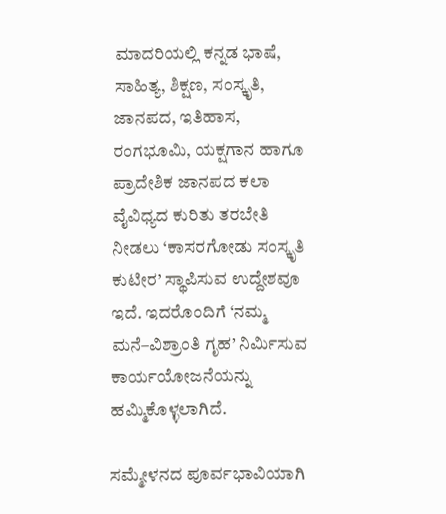ಮಾದರಿಯಲ್ಲಿ ಕನ್ನಡ ಭಾಷೆ, ಸಾಹಿತ್ಯ, ಶಿಕ್ಷಣ, ಸಂಸ್ಕೃತಿ, ಜಾನಪದ, ಇತಿಹಾಸ, ರಂಗಭೂಮಿ, ಯಕ್ಷಗಾನ ಹಾಗೂ ಪ್ರಾದೇಶಿಕ ಜಾನಪದ ಕಲಾ ವೈವಿಧ್ಯದ ಕುರಿತು ತರಬೇತಿ ನೀಡಲು ‘ಕಾಸರಗೋಡು ಸಂಸ್ಕೃತಿ ಕುಟೀರ’ ಸ್ಥಾಪಿಸುವ ಉದ್ದೇಶವೂ ಇದೆ. ಇದರೊಂದಿಗೆ ‘ನಮ್ಮ ಮನೆ–ವಿಶ್ರಾಂತಿ ಗೃಹ’ ನಿರ್ಮಿಸುವ ಕಾರ್ಯಯೋಜನೆಯನ್ನು ಹಮ್ಮಿಕೊಳ್ಳಲಾಗಿದೆ.

ಸಮ್ಮೇಳನದ ಪೂರ್ವಭಾವಿಯಾಗಿ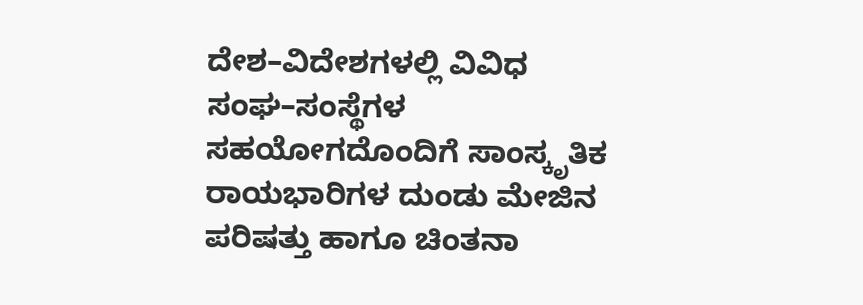ದೇಶ–ವಿದೇಶಗಳಲ್ಲಿ ವಿವಿಧ ಸಂಘ–ಸಂಸ್ಥೆಗಳ ಸಹಯೋಗದೊಂದಿಗೆ ಸಾಂಸ್ಕೃತಿಕ ರಾಯಭಾರಿಗಳ ದುಂಡು ಮೇಜಿನ ಪರಿಷತ್ತು ಹಾಗೂ ಚಿಂತನಾ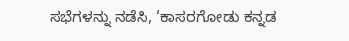ಸಭೆಗಳನ್ನು ನಡೆಸಿ, ‘ಕಾಸರಗೋಡು ಕನ್ನಡ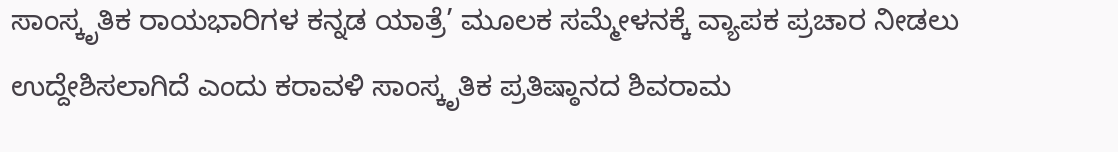ಸಾಂಸ್ಕೃತಿಕ ರಾಯಭಾರಿಗಳ ಕನ್ನಡ ಯಾತ್ರೆ’ ಮೂಲಕ ಸಮ್ಮೇಳನಕ್ಕೆ ವ್ಯಾಪಕ ಪ್ರಚಾರ ನೀಡಲು ಉದ್ದೇಶಿಸಲಾಗಿದೆ ಎಂದು ಕರಾವಳಿ ಸಾಂಸ್ಕೃತಿಕ ಪ್ರತಿಷ್ಠಾನದ ಶಿವರಾಮ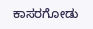ಕಾಸರಗೋಡು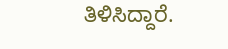ತಿಳಿಸಿದ್ದಾರೆ.